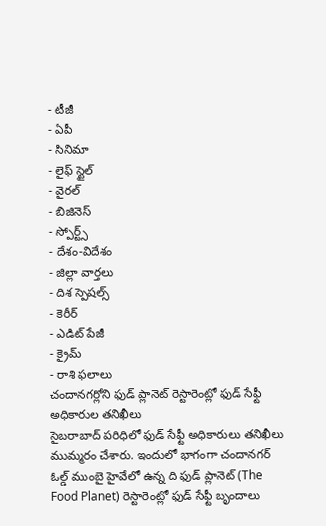- టీజీ
- ఏపీ
- సినిమా
- లైఫ్ స్టైల్
- వైరల్
- బిజినెస్
- స్పోర్ట్స్
- దేశం-విదేశం
- జిల్లా వార్తలు
- దిశ స్పెషల్స్
- కెరీర్
- ఎడిట్ పేజీ
- క్రైమ్
- రాశి ఫలాలు
చందానగర్లోని ఫుడ్ ప్లానెట్ రెస్టారెంట్లో ఫుడ్ సేఫ్టీ అధికారుల తనిఖీలు
సైబరాబాద్ పరిధిలో ఫుడ్ సేఫ్టీ అధికారులు తనిఖీలు ముమ్మరం చేశారు. ఇందులో భాగంగా చందానగర్ ఓల్డ్ ముంబై హైవేలో ఉన్న ది ఫుడ్ ప్లానెట్ (The Food Planet) రెస్టారెంట్లో ఫుడ్ సేఫ్టీ బృందాలు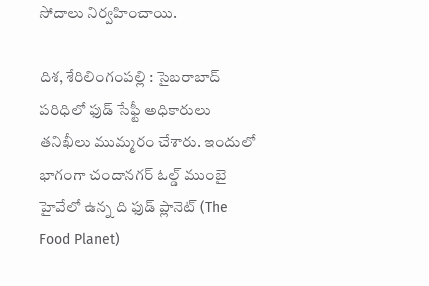సోదాలు నిర్వహించాయి.

దిశ, శేరిలింగంపల్లి : సైబరాబాద్ పరిధిలో ఫుడ్ సేఫ్టీ అధికారులు తనిఖీలు ముమ్మరం చేశారు. ఇందులో భాగంగా చందానగర్ ఓల్డ్ ముంబై హైవేలో ఉన్న ది ఫుడ్ ప్లానెట్ (The Food Planet)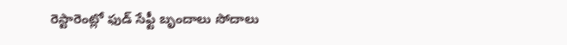రెస్టారెంట్లో ఫుడ్ సేఫ్టీ బృందాలు సోదాలు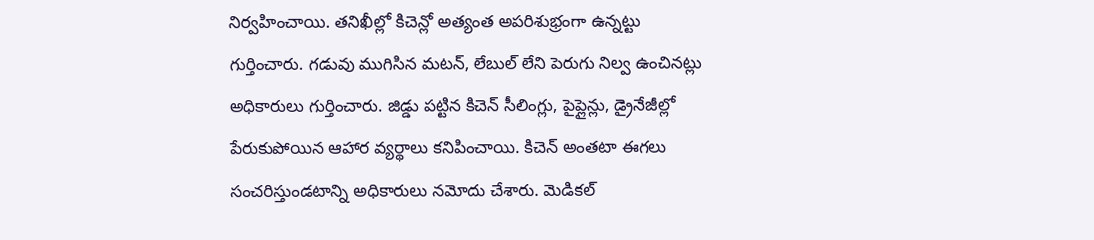నిర్వహించాయి. తనిఖీల్లో కిచెన్లో అత్యంత అపరిశుభ్రంగా ఉన్నట్టు గుర్తించారు. గడువు ముగిసిన మటన్, లేబుల్ లేని పెరుగు నిల్వ ఉంచినట్లు అధికారులు గుర్తించారు. జిడ్డు పట్టిన కిచెన్ సీలింగ్లు, పైప్లైన్లు, డ్రైనేజీల్లో పేరుకుపోయిన ఆహార వ్యర్థాలు కనిపించాయి. కిచెన్ అంతటా ఈగలు సంచరిస్తుండటాన్ని అధికారులు నమోదు చేశారు. మెడికల్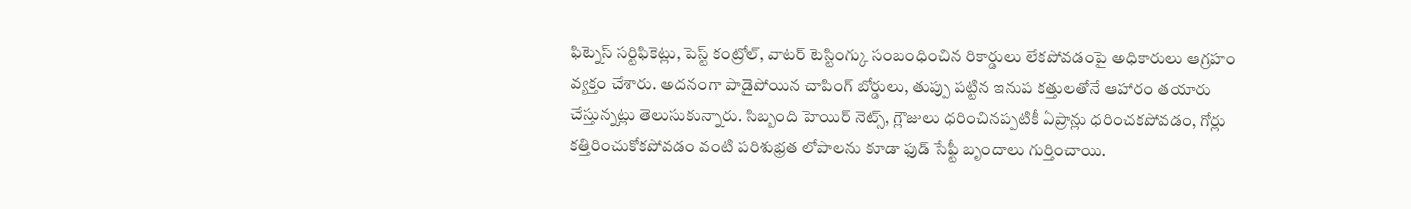ఫిట్నెస్ సర్టిఫికెట్లు, పెస్ట్ కంట్రోల్, వాటర్ టెస్టింగ్కు సంబంధించిన రికార్డులు లేకపోవడంపై అధికారులు ఆగ్రహం వ్యక్తం చేశారు. అదనంగా పాడైపోయిన చాపింగ్ బోర్డులు, తుప్పు పట్టిన ఇనుప కత్తులతోనే ఆహారం తయారు చేస్తున్నట్లు తెలుసుకున్నారు. సిబ్బంది హెయిర్ నెట్స్, గ్లౌజులు ధరించినప్పటికీ ఏప్రాన్లు ధరించకపోవడం, గోర్లు కత్తిరించుకోకపోవడం వంటి పరిశుభ్రత లోపాలను కూడా ఫుడ్ సేఫ్టీ బృందాలు గుర్తించాయి.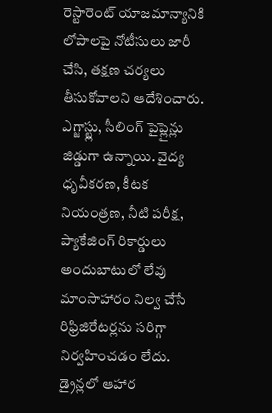రెస్టారెంట్ యాజమాన్యానికి లోపాలపై నోటీసులు జారీ చేసి, తక్షణ చర్యలు తీసుకోవాలని ఆదేశించారు. ఎగ్జాస్ట్లు, సీలింగ్ పైప్లైన్లు జిడ్డుగా ఉన్నాయి. వైద్య ధృవీకరణ, కీటక నియంత్రణ, నీటి పరీక్ష, ప్యాకేజింగ్ రికార్డులు అందుబాటులో లేవు మాంసాహారం నిల్వ చేసే రిఫ్రిజిరేటర్లను సరిగ్గా నిర్వహించడం లేదు. డ్రైన్లలో ఆహార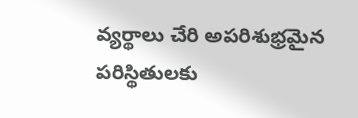వ్యర్థాలు చేరి అపరిశుభ్రమైన పరిస్థితులకు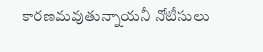కారణమవుతున్నాయనీ నోటీసులు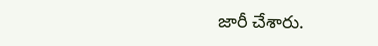జారీ చేశారు.